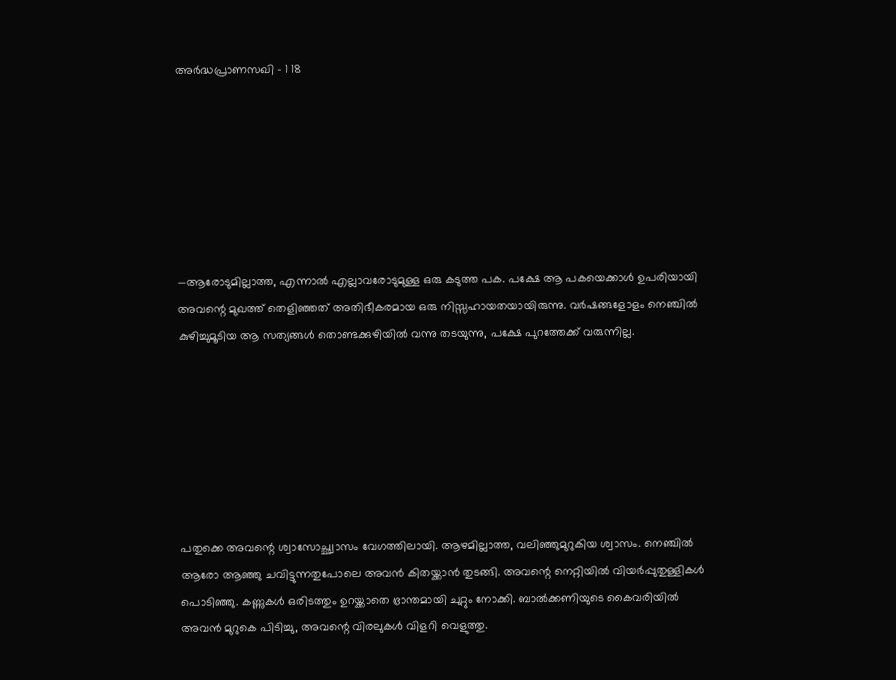അർദ്ധപ്രാണസഖി – 1 18







—ആരോടുമില്ലാത്ത, എന്നാൽ എല്ലാവരോടുമുള്ള ഒരു കടുത്ത പക. പക്ഷേ ആ പകയെക്കാൾ ഉപരിയായി അവന്റെ മുഖത്ത് തെളിഞ്ഞത് അതിഭീകരമായ ഒരു നിസ്സഹായതയായിരുന്നു. വർഷങ്ങളോളം നെഞ്ചിൽ കുഴിച്ചുമൂടിയ ആ സത്യങ്ങൾ തൊണ്ടക്കുഴിയിൽ വന്നു തടയുന്നു, പക്ഷേ പുറത്തേക്ക് വരുന്നില്ല.







പതുക്കെ അവന്റെ ശ്വാസോച്ഛ്വാസം വേഗത്തിലായി. ആഴമില്ലാത്ത, വലിഞ്ഞുമുറുകിയ ശ്വാസം. നെഞ്ചിൽ ആരോ ആഞ്ഞു ചവിട്ടുന്നതുപോലെ അവൻ കിതയ്ക്കാൻ തുടങ്ങി. അവന്റെ നെറ്റിയിൽ വിയർപ്പുതുള്ളികൾ പൊടിഞ്ഞു. കണ്ണുകൾ ഒരിടത്തും ഉറയ്ക്കാതെ ഭ്രാന്തമായി ചുറ്റും നോക്കി. ബാൽക്കണിയുടെ കൈവരിയിൽ അവൻ മുറുകെ പിടിച്ചു, അവന്റെ വിരലുകൾ വിളറി വെളുത്തു.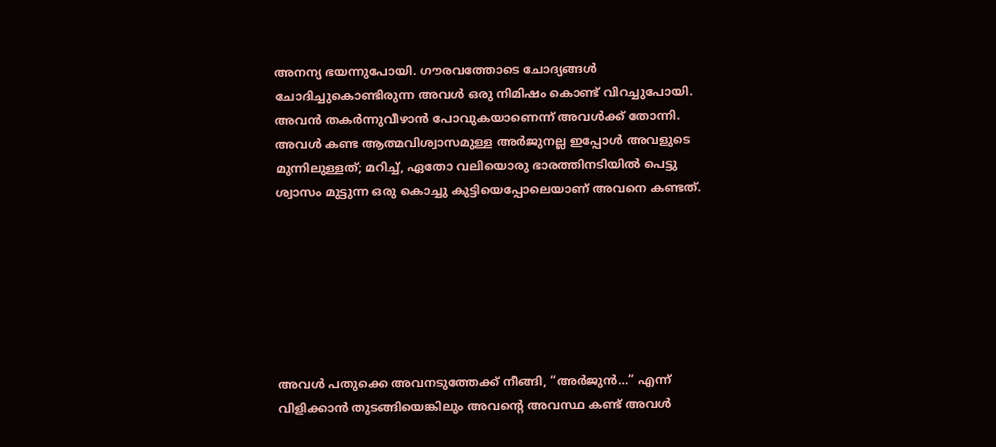അനന്യ ഭയന്നുപോയി. ഗൗരവത്തോടെ ചോദ്യങ്ങൾ ചോദിച്ചുകൊണ്ടിരുന്ന അവൾ ഒരു നിമിഷം കൊണ്ട് വിറച്ചുപോയി. അവൻ തകർന്നുവീഴാൻ പോവുകയാണെന്ന് അവൾക്ക് തോന്നി. അവൾ കണ്ട ആത്മവിശ്വാസമുള്ള അർജുനല്ല ഇപ്പോൾ അവളുടെ മുന്നിലുള്ളത്; മറിച്ച്, ഏതോ വലിയൊരു ഭാരത്തിനടിയിൽ പെട്ടു ശ്വാസം മുട്ടുന്ന ഒരു കൊച്ചു കുട്ടിയെപ്പോലെയാണ് അവനെ കണ്ടത്.







അവൾ പതുക്കെ അവനടുത്തേക്ക് നീങ്ങി, “അർജുൻ…” എന്ന് വിളിക്കാൻ തുടങ്ങിയെങ്കിലും അവന്റെ അവസ്ഥ കണ്ട് അവൾ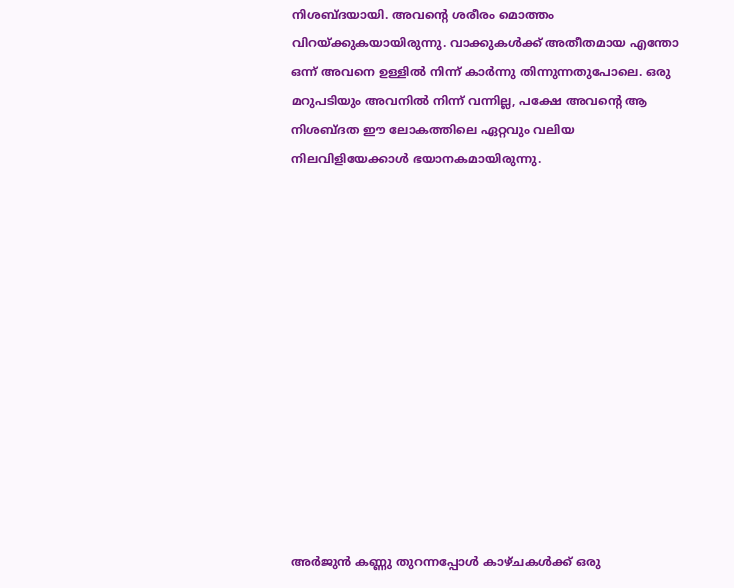നിശബ്ദയായി. അവന്റെ ശരീരം മൊത്തം വിറയ്ക്കുകയായിരുന്നു. വാക്കുകൾക്ക് അതീതമായ എന്തോ ഒന്ന് അവനെ ഉള്ളിൽ നിന്ന് കാർന്നു തിന്നുന്നതുപോലെ. ഒരു മറുപടിയും അവനിൽ നിന്ന് വന്നില്ല, പക്ഷേ അവന്റെ ആ നിശബ്ദത ഈ ലോകത്തിലെ ഏറ്റവും വലിയ നിലവിളിയേക്കാൾ ഭയാനകമായിരുന്നു.













അർജുൻ കണ്ണു തുറന്നപ്പോൾ കാഴ്ചകൾക്ക് ഒരു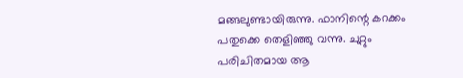മങ്ങലുണ്ടായിരുന്നു. ഫാനിന്റെ കറക്കം പതുക്കെ തെളിഞ്ഞു വന്നു. ചുറ്റും പരിചിതമായ ആ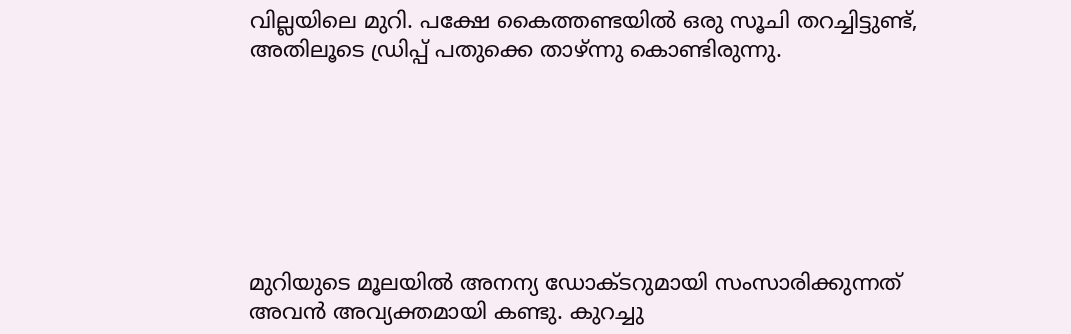വില്ലയിലെ മുറി. പക്ഷേ കൈത്തണ്ടയിൽ ഒരു സൂചി തറച്ചിട്ടുണ്ട്, അതിലൂടെ ഡ്രിപ്പ് പതുക്കെ താഴ്ന്നു കൊണ്ടിരുന്നു.







മുറിയുടെ മൂലയിൽ അനന്യ ഡോക്ടറുമായി സംസാരിക്കുന്നത് അവൻ അവ്യക്തമായി കണ്ടു. കുറച്ചു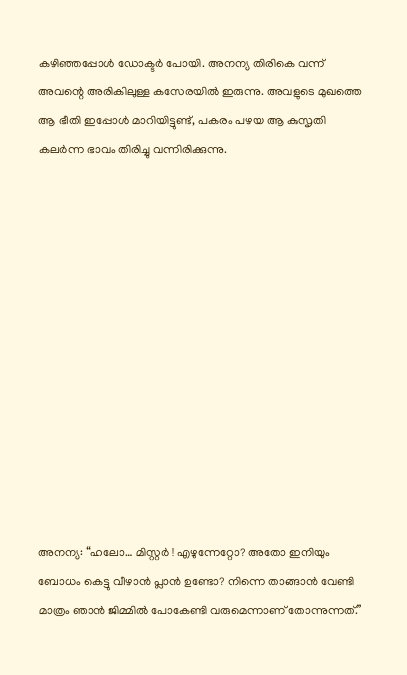കഴിഞ്ഞപ്പോൾ ഡോക്ടർ പോയി. അനന്യ തിരികെ വന്ന് അവന്റെ അരികിലുള്ള കസേരയിൽ ഇരുന്നു. അവളുടെ മുഖത്തെ ആ ഭീതി ഇപ്പോൾ മാറിയിട്ടുണ്ട്, പകരം പഴയ ആ കുസൃതി കലർന്ന ഭാവം തിരിച്ചു വന്നിരിക്കുന്നു.













അനന്യ: “ഹലോ… മിസ്റ്റർ ! എഴുന്നേറ്റോ? അതോ ഇനിയും ബോധം കെട്ടു വീഴാൻ പ്ലാൻ ഉണ്ടോ? നിന്നെ താങ്ങാൻ വേണ്ടി മാത്രം ഞാൻ ജിമ്മിൽ പോകേണ്ടി വരുമെന്നാണ് തോന്നുന്നത്.”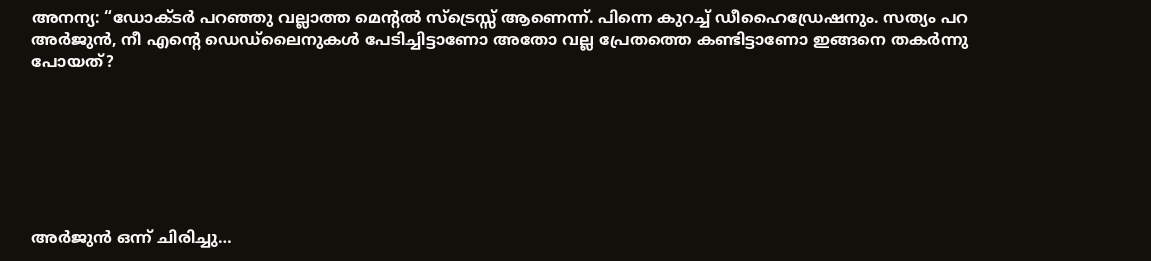അനന്യ: “ഡോക്ടർ പറഞ്ഞു വല്ലാത്ത മെന്റൽ സ്ട്രെസ്സ് ആണെന്ന്. പിന്നെ കുറച്ച് ഡീഹൈഡ്രേഷനും. സത്യം പറ അർജുൻ, നീ എന്റെ ഡെഡ്‌ലൈനുകൾ പേടിച്ചിട്ടാണോ അതോ വല്ല പ്രേതത്തെ കണ്ടിട്ടാണോ ഇങ്ങനെ തകർന്നു പോയത്?







അർജുൻ ഒന്ന് ചിരിച്ചു…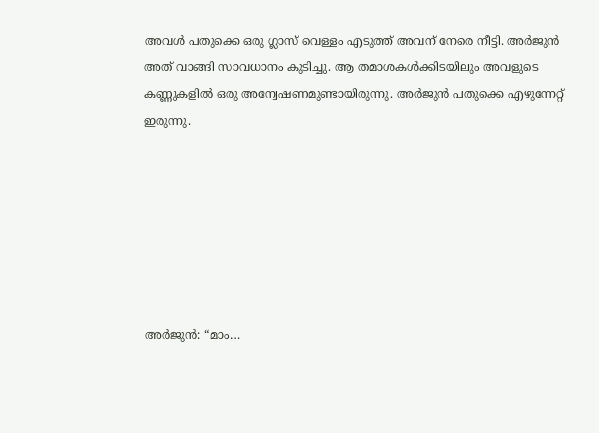അവൾ പതുക്കെ ഒരു ഗ്ലാസ് വെള്ളം എടുത്ത് അവന് നേരെ നീട്ടി. അർജുൻ അത് വാങ്ങി സാവധാനം കുടിച്ചു. ആ തമാശകൾക്കിടയിലും അവളുടെ കണ്ണുകളിൽ ഒരു അന്വേഷണമുണ്ടായിരുന്നു. അർജുൻ പതുക്കെ എഴുന്നേറ്റ് ഇരുന്നു.







അർജുൻ: “മാം…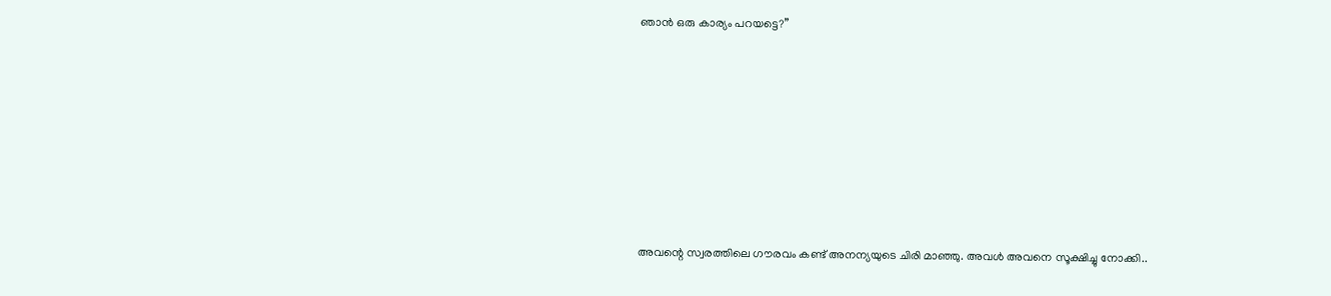ഞാൻ ഒരു കാര്യം പറയട്ടെ?”







അവന്റെ സ്വരത്തിലെ ഗൗരവം കണ്ട് അനന്യയുടെ ചിരി മാഞ്ഞു. അവൾ അവനെ സൂക്ഷിച്ചു നോക്കി..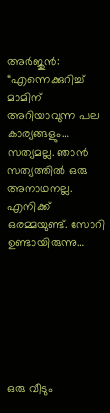അർജുൻ: “എന്നെക്കുറിച്ച് മാമിന് അറിയാവുന്ന പല കാര്യങ്ങളും… സത്യമല്ല. ഞാൻ സത്യത്തിൽ ഒരു അനാഥനല്ല. എനിക്ക് ഒരമ്മയുണ്ട്. സോറി ഉണ്ടായിരുന്നു…







ഒരു വീടും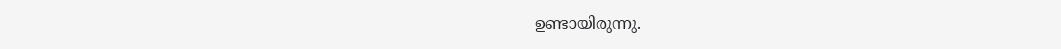ഉണ്ടായിരുന്നു.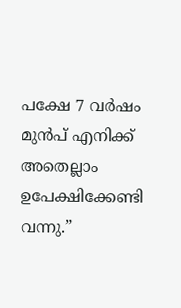പക്ഷേ 7 വർഷം മുൻപ് എനിക്ക് അതെല്ലാം ഉപേക്ഷിക്കേണ്ടി വന്നു.”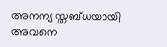അനന്യ സ്തബ്ധയായി അവനെ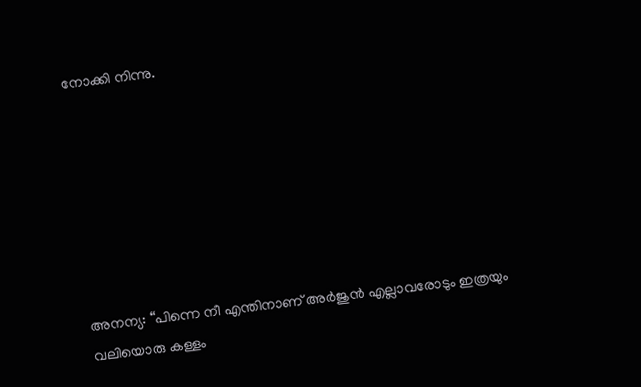നോക്കി നിന്നു.







അനന്യ: “പിന്നെ നീ എന്തിനാണ് അർജുൻ എല്ലാവരോടും ഇത്രയും വലിയൊരു കള്ളം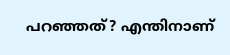പറഞ്ഞത്? എന്തിനാണ്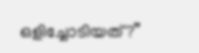ഒളിച്ചോടിയത്?”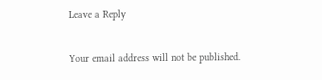Leave a Reply

Your email address will not be published.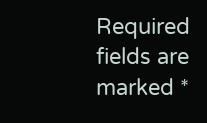Required fields are marked *